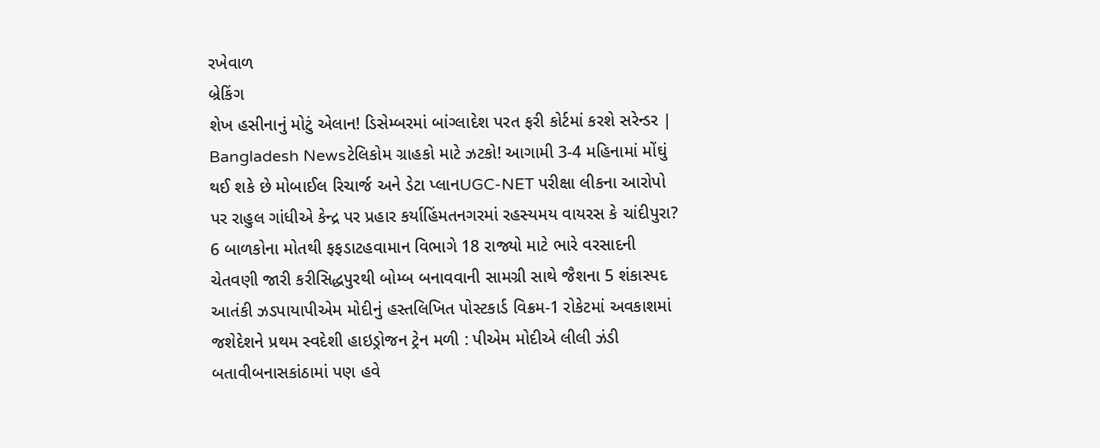રખેવાળ
બ્રેકિંગ
શેખ હસીનાનું મોટું એલાન! ડિસેમ્બરમાં બાંગ્લાદેશ પરત ફરી કોર્ટમાં કરશે સરેન્ડર | Bangladesh Newsટેલિકોમ ગ્રાહકો માટે ઝટકો! આગામી 3-4 મહિનામાં મોંઘું થઈ શકે છે મોબાઈલ રિચાર્જ અને ડેટા પ્લાનUGC-NET પરીક્ષા લીકના આરોપો પર રાહુલ ગાંધીએ કેન્દ્ર પર પ્રહાર કર્યાહિંમતનગરમાં રહસ્યમય વાયરસ કે ચાંદીપુરા? 6 બાળકોના મોતથી ફફડાટહવામાન વિભાગે 18 રાજ્યો માટે ભારે વરસાદની ચેતવણી જારી કરીસિદ્ધપુરથી બોમ્બ બનાવવાની સામગ્રી સાથે જૈશના 5 શંકાસ્પદ આતંકી ઝડપાયાપીએમ મોદીનું હસ્તલિખિત પોસ્ટકાર્ડ વિક્રમ-1 રોકેટમાં અવકાશમાં જશેદેશને પ્રથમ સ્વદેશી હાઇડ્રોજન ટ્રેન મળી : પીએમ મોદીએ લીલી ઝંડી બતાવીબનાસકાંઠામાં પણ હવે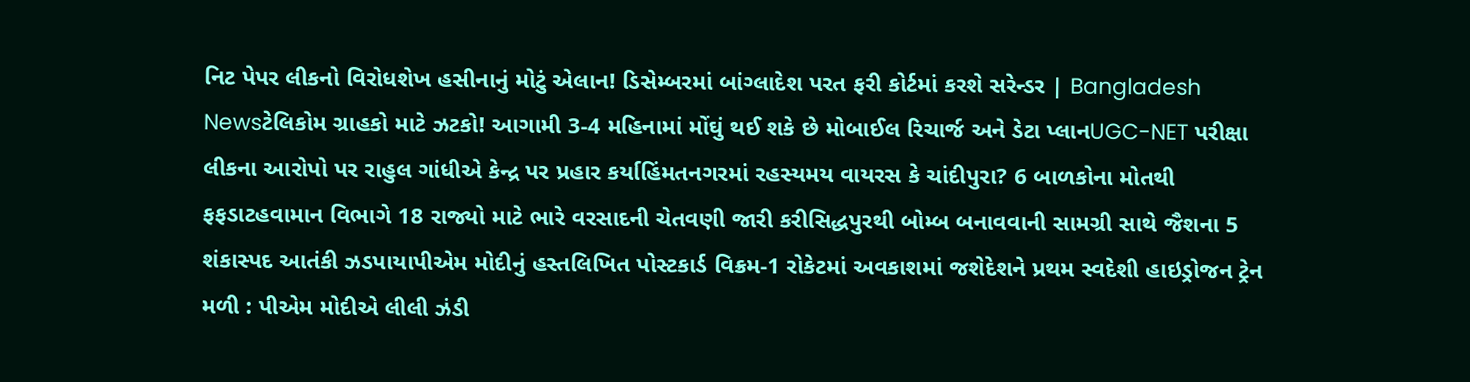નિટ પેપર લીકનો વિરોધશેખ હસીનાનું મોટું એલાન! ડિસેમ્બરમાં બાંગ્લાદેશ પરત ફરી કોર્ટમાં કરશે સરેન્ડર | Bangladesh Newsટેલિકોમ ગ્રાહકો માટે ઝટકો! આગામી 3-4 મહિનામાં મોંઘું થઈ શકે છે મોબાઈલ રિચાર્જ અને ડેટા પ્લાનUGC-NET પરીક્ષા લીકના આરોપો પર રાહુલ ગાંધીએ કેન્દ્ર પર પ્રહાર કર્યાહિંમતનગરમાં રહસ્યમય વાયરસ કે ચાંદીપુરા? 6 બાળકોના મોતથી ફફડાટહવામાન વિભાગે 18 રાજ્યો માટે ભારે વરસાદની ચેતવણી જારી કરીસિદ્ધપુરથી બોમ્બ બનાવવાની સામગ્રી સાથે જૈશના 5 શંકાસ્પદ આતંકી ઝડપાયાપીએમ મોદીનું હસ્તલિખિત પોસ્ટકાર્ડ વિક્રમ-1 રોકેટમાં અવકાશમાં જશેદેશને પ્રથમ સ્વદેશી હાઇડ્રોજન ટ્રેન મળી : પીએમ મોદીએ લીલી ઝંડી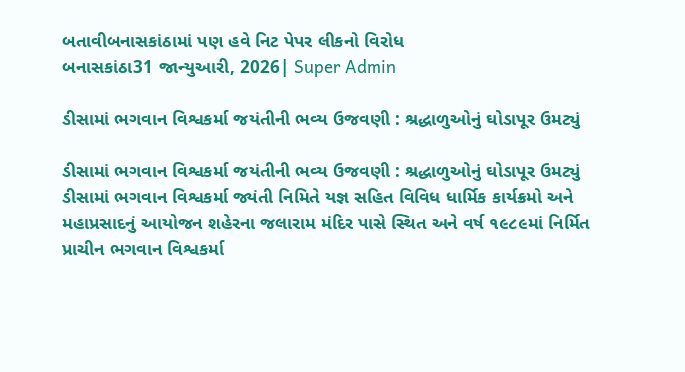બતાવીબનાસકાંઠામાં પણ હવે નિટ પેપર લીકનો વિરોધ
બનાસકાંઠા31 જાન્યુઆરી, 2026| Super Admin

ડીસામાં ભગવાન વિશ્વકર્મા જયંતીની ભવ્ય ઉજવણી : શ્રદ્ધાળુઓનું ઘોડાપૂર ઉમટ્યું

ડીસામાં ભગવાન વિશ્વકર્મા જયંતીની ભવ્ય ઉજવણી : શ્રદ્ધાળુઓનું ઘોડાપૂર ઉમટ્યું
ડીસામાં ભગવાન વિશ્વકર્મા જ્યંતી નિમિતે યજ્ઞ સહિત વિવિધ ધાર્મિક કાર્યક્રમો અને મહાપ્રસાદનું આયોજન શહેરના જલારામ મંદિર પાસે સ્થિત અને વર્ષ ૧૯૮૯માં નિર્મિત પ્રાચીન ભગવાન વિશ્વકર્મા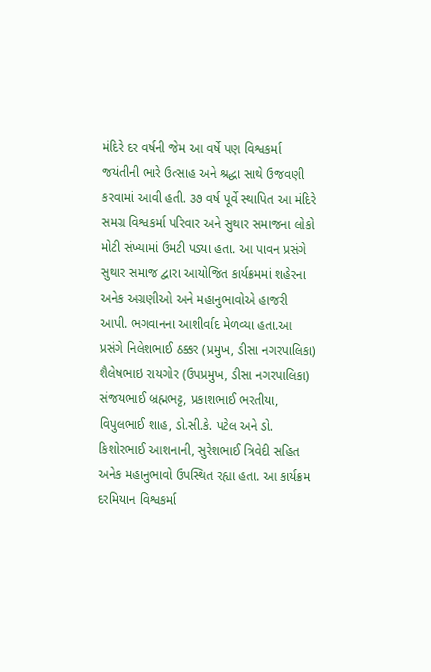મંદિરે દર વર્ષની જેમ આ વર્ષે પણ વિશ્વકર્મા જયંતીની ભારે ઉત્સાહ અને શ્રદ્ધા સાથે ઉજવણી કરવામાં આવી હતી. ૩૭ વર્ષ પૂર્વે સ્થાપિત આ મંદિરે સમગ્ર વિશ્વકર્મા પરિવાર અને સુથાર સમાજના લોકો મોટી સંખ્યામાં ઉમટી પડ્યા હતા. આ પાવન પ્રસંગે સુથાર સમાજ દ્વારા આયોજિત કાર્યક્રમમાં શહેરના અનેક અગ્રણીઓ અને મહાનુભાવોએ હાજરી આપી. ભગવાનના આશીર્વાદ મેળવ્યા હતા.આ પ્રસંગે નિલેશભાઈ ઠક્કર (પ્રમુખ, ડીસા નગરપાલિકા) શૈલેષભાઇ રાયગોર (ઉપપ્રમુખ, ડીસા નગરપાલિકા) સંજયભાઈ બ્રહ્મભટ્ટ, પ્રકાશભાઈ ભરતીયા, વિપુલભાઈ શાહ, ડો.સી.કે. પટેલ અને ડો. કિશોરભાઈ આશનાની, સુરેશભાઈ ત્રિવેદી સહિત અનેક મહાનુભાવો ઉપસ્થિત રહ્યા હતા. આ કાર્યક્રમ દરમિયાન વિશ્વકર્મા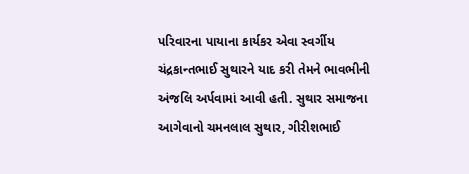પરિવારના પાયાના કાર્યકર એવા સ્વર્ગીય ચંદ્રકાન્તભાઈ સુથારને યાદ કરી તેમને ભાવભીની અંજલિ અર્પવામાં આવી હતી. સુથાર સમાજના આગેવાનો ચમનલાલ સુથાર, ગીરીશભાઈ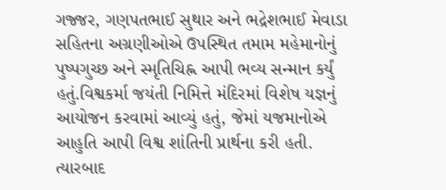ગજ્જર, ગણપતભાઈ સુથાર અને ભદ્રેશભાઈ મેવાડા સહિતના અગ્રણીઓએ ઉપસ્થિત તમામ મહેમાનોનું પુષ્પગુચ્છ અને સ્મૃતિચિહ્ન આપી ભવ્ય સન્માન કર્યું હતું.વિશ્વકર્મા જયંતી નિમિત્તે મંદિરમાં વિશેષ યજ્ઞનું આયોજન કરવામાં આવ્યું હતું, જેમાં યજમાનોએ આહુતિ આપી વિશ્વ શાંતિની પ્રાર્થના કરી હતી. ત્યારબાદ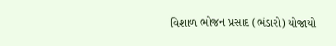વિશાળ ભોજન પ્રસાદ (ભંડારો) યોજાયો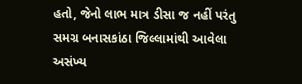હતો, જેનો લાભ માત્ર ડીસા જ નહીં પરંતુ સમગ્ર બનાસકાંઠા જિલ્લામાંથી આવેલા અસંખ્ય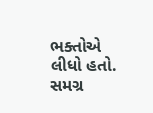ભક્તોએ લીધો હતો. સમગ્ર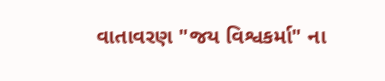વાતાવરણ "જય વિશ્વકર્મા" ના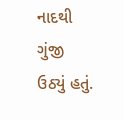નાદથી ગુંજી ઉઠ્યું હતું.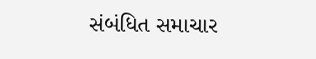સંબંધિત સમાચાર